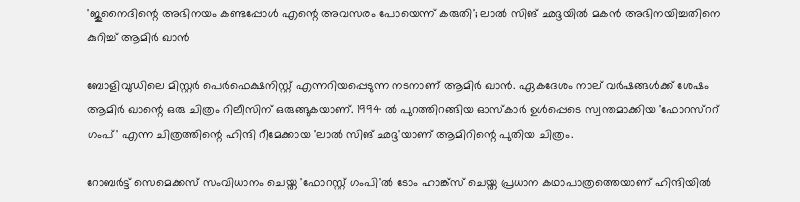'ജുനൈദിന്റെ അഭിനയം കണ്ടപ്പോൾ എന്റെ അവസരം പോയെന്ന് കരുതി'; ലാൽ സിങ് ഛദ്ദയിൽ മകൻ അഭിനയിച്ചതിനെ കുറിച്ച് ആമിർ ഖാൻ

ബോളിവുഡിലെ മിസ്റ്റർ പെർഫെക്ഷനിസ്റ്റ് എന്നറിയപ്പെടുന്ന നടനാണ് ആമിർ ഖാൻ. ഏകദേശം നാല് വർഷങ്ങൾക്ക് ശേഷം ആമിർ ഖാന്റെ ഒരു ചിത്രം റിലീസിന് ഒരുങ്ങുകയാണ്. 1994 ൽ പുറത്തിറങ്ങിയ ഓസ്കാർ ഉൾപ്പെടെ സ്വന്തമാക്കിയ 'ഫോറസ്ററ് ഗംപ്' എന്ന ചിത്രത്തിന്റെ ഹിന്ദി റീമേക്കായ 'ലാൽ സിങ് ഛദ്ദ'യാണ് ആമിറിന്റെ പുതിയ ചിത്രം.

റോബർട്ട് സെമെക്കസ് സംവിധാനം ചെയ്ത 'ഫോറസ്റ്റ് ഗംപി'ൽ ടോം ഹാങ്ക്സ് ചെയ്ത പ്രധാന കഥാപാത്രത്തെയാണ് ഹിന്ദിയിൽ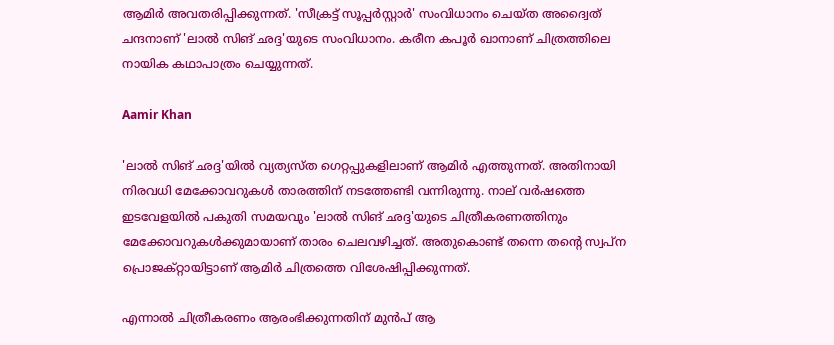ആമിർ അവതരിപ്പിക്കുന്നത്. 'സീക്രട്ട് സൂപ്പർസ്റ്റാർ' സംവിധാനം ചെയ്ത അദ്വൈത് ചന്ദനാണ് 'ലാൽ സിങ് ഛദ്ദ'യുടെ സംവിധാനം. കരീന കപൂർ ഖാനാണ് ചിത്രത്തിലെ നായിക കഥാപാത്രം ചെയ്യുന്നത്.

Aamir Khan

'ലാൽ സിങ് ഛദ്ദ'യിൽ വ്യത്യസ്ത ഗെറ്റപ്പുകളിലാണ് ആമിർ എത്തുന്നത്. അതിനായി നിരവധി മേക്കോവറുകൾ താരത്തിന് നടത്തേണ്ടി വന്നിരുന്നു. നാല് വർഷത്തെ ഇടവേളയിൽ പകുതി സമയവും 'ലാൽ സിങ് ഛദ്ദ'യുടെ ചിത്രീകരണത്തിനും മേക്കോവറുകൾക്കുമായാണ് താരം ചെലവഴിച്ചത്. അതുകൊണ്ട് തന്നെ തന്റെ സ്വപ്‌ന പ്രൊജക്റ്റായിട്ടാണ് ആമിർ ചിത്രത്തെ വിശേഷിപ്പിക്കുന്നത്.

എന്നാൽ ചിത്രീകരണം ആരംഭിക്കുന്നതിന് മുൻപ് ആ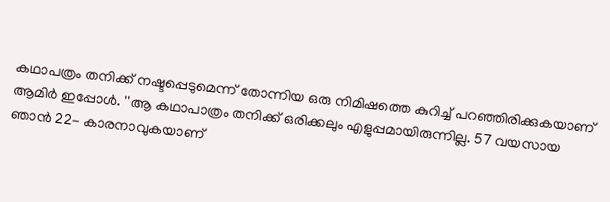കഥാപത്രം തനിക്ക് നഷ്ടപ്പെടുമെന്ന് തോന്നിയ ഒരു നിമിഷത്തെ കുറിച്ച് പറഞ്ഞിരിക്കുകയാണ് ആമിർ ഇപ്പോൾ. ''ആ കഥാപാത്രം തനിക്ക് ഒരിക്കലും എളുപ്പമായിരുന്നില്ല. 57 വയസായ ഞാൻ 22- കാരനാവുകയാണ്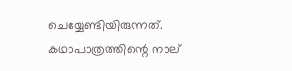ചെയ്യേണ്ടിയിരുന്നത്. കഥാപാത്രത്തിന്റെ നാല്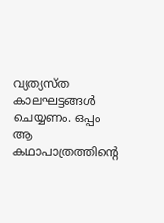വ്യത്യസ്ത കാലഘട്ടങ്ങൾ ചെയ്യണം. ഒപ്പം ആ കഥാപാത്രത്തിന്റെ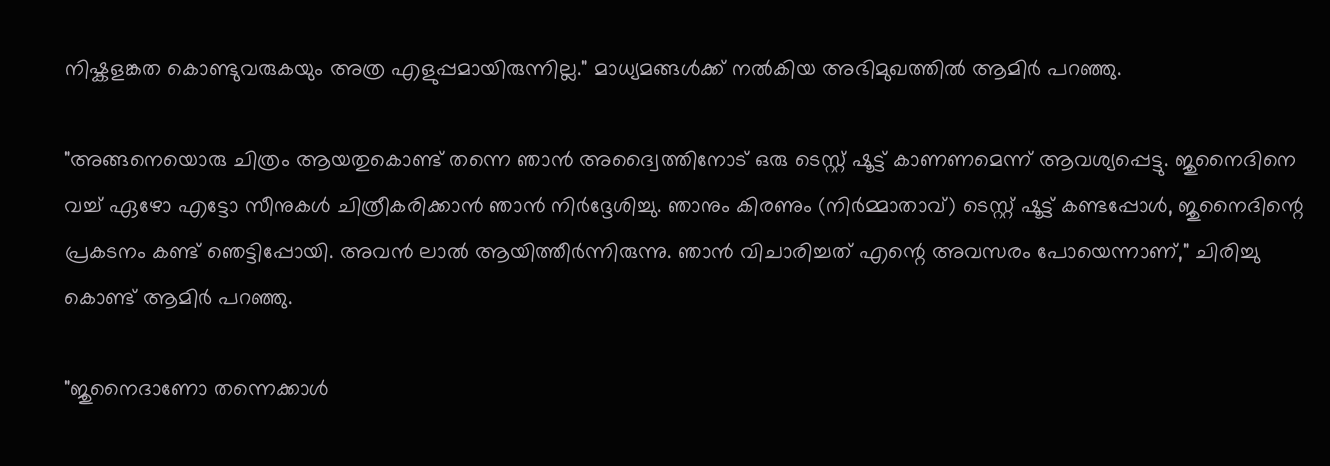നിഷ്കളങ്കത കൊണ്ടുവരുകയും അത്ര എളുപ്പമായിരുന്നില്ല." മാധ്യമങ്ങൾക്ക് നൽകിയ അഭിമുഖത്തിൽ ആമിർ പറഞ്ഞു.

"അങ്ങനെയൊരു ചിത്രം ആയതുകൊണ്ട് തന്നെ ഞാൻ അദ്വൈത്തിനോട് ഒരു ടെസ്റ്റ് ഷൂട്ട് കാണണമെന്ന് ആവശ്യപ്പെട്ടു. ജുനൈദിനെ വച്ച് ഏഴോ എട്ടോ സീനുകൾ ചിത്രീകരിക്കാൻ ഞാൻ നിർദ്ദേശിച്ചു. ഞാനും കിരണും (നിർമ്മാതാവ്) ടെസ്റ്റ് ഷൂട്ട് കണ്ടപ്പോൾ, ജുനൈദിന്റെ പ്രകടനം കണ്ട് ഞെട്ടിപ്പോയി. അവൻ ലാൽ ആയിത്തീർന്നിരുന്നു. ഞാൻ വിചാരിച്ചത് എന്റെ അവസരം പോയെന്നാണ്‌," ചിരിച്ചു കൊണ്ട് ആമിർ പറഞ്ഞു.

"ജുനൈദാണോ തന്നെക്കാൾ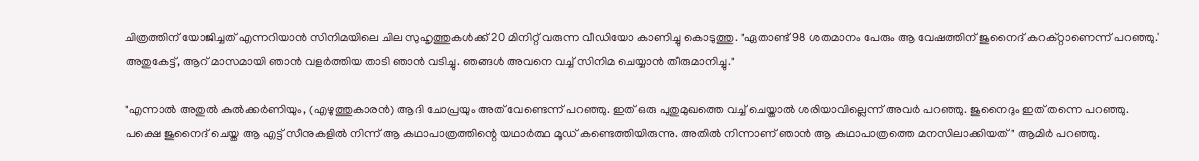ചിത്രത്തിന് യോജിച്ചത് എന്നറിയാൻ സിനിമയിലെ ചില സുഹൃത്തുകൾക്ക് 20 മിനിറ്റ് വരുന്ന വീഡിയോ കാണിച്ചു കൊടുത്തു. "ഏതാണ്ട് 98 ശതമാനം പേരും ആ വേഷത്തിന് ജുനൈദ് കറക്റ്റാണെന്ന് പറഞ്ഞു.' അതുകേട്ട്, ആറ് മാസമായി ഞാൻ വളർത്തിയ താടി ഞാൻ വടിച്ചു. ഞങ്ങൾ അവനെ വച്ച് സിനിമ ചെയ്യാൻ തീരുമാനിച്ചു."

"എന്നാൽ അതുൽ കുൽക്കർണിയും, (എഴുത്തുകാരൻ) ആദി ചോപ്രയും അത്‌ വേണ്ടെന്ന് പറഞ്ഞു. ഇത് ഒരു പുതുമുഖത്തെ വച്ച് ചെയ്താൽ ശരിയാവില്ലെന്ന് അവർ പറഞ്ഞു. ജുനൈദും ഇത് തന്നെ പറഞ്ഞു. പക്ഷെ ജുനൈദ് ചെയ്ത ആ എട്ട് സീനുകളിൽ നിന്ന് ആ കഥാപാത്രത്തിന്റെ യഥാർത്ഥ മൂഡ് കണ്ടെത്തിയിരുന്നു. അതിൽ നിന്നാണ് ഞാൻ ആ കഥാപാത്രത്തെ മനസിലാക്കിയത്" ആമിർ പറഞ്ഞു.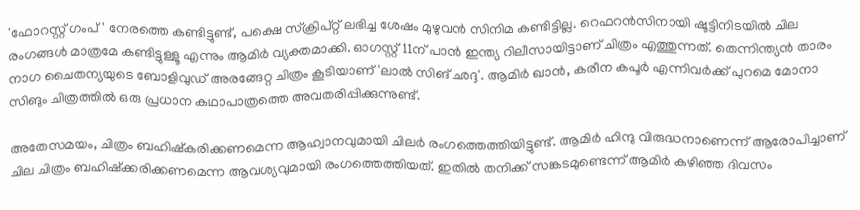'ഫോറസ്റ്റ് ഗംപ്' നേരത്തെ കണ്ടിട്ടുണ്ട്, പക്ഷെ സ്ക്രിപ്റ്റ് ലഭിച്ച ശേഷം മുഴുവൻ സിനിമ കണ്ടിട്ടില്ല. റെഫറൻസിനായി ഷൂട്ടിനിടയിൽ ചില രംഗങ്ങൾ മാത്രമേ കണ്ടിട്ടുള്ളൂ എന്നും ആമിർ വ്യക്തമാക്കി. ഓഗസ്റ്റ് 11ന് പാൻ ഇന്ത്യ റിലീസായിട്ടാണ് ചിത്രം എത്തുന്നത്. തെന്നിന്ത്യൻ താരം നാഗ ചൈതന്യയുടെ ബോളിവുഡ് അരങ്ങേറ്റ ചിത്രം കൂടിയാണ് 'ലാൽ സിങ് ഛദ്ദ'. ആമിർ ഖാൻ, കരീന കപൂർ എന്നിവർക്ക് പുറമെ മോനാ സിങും ചിത്രത്തിൽ ഒരു പ്രധാന കഥാപാത്രത്തെ അവതരിപ്പിക്കുന്നുണ്ട്.

അതേസമയം, ചിത്രം ബഹിഷ്കരിക്കണമെന്ന ആഹ്വാനവുമായി ചിലർ രംഗത്തെത്തിയിട്ടുണ്ട്. ആമിർ ഹിന്ദു വിരുദ്ധനാണെന്ന് ആരോപിച്ചാണ് ചില ചിത്രം ബഹിഷ്ക്കരിക്കണമെന്ന ആവശ്യവുമായി രംഗത്തെത്തിയത്. ഇതിൽ തനിക്ക് സങ്കടമുണ്ടെന്ന് ആമിർ കഴിഞ്ഞ ദിവസം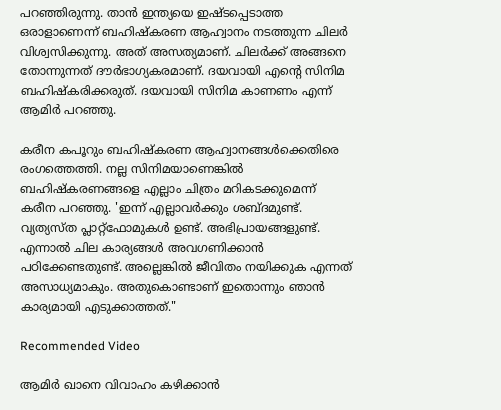പറഞ്ഞിരുന്നു. താൻ ഇന്ത്യയെ ഇഷ്ടപ്പെടാത്ത ഒരാളാണെന്ന് ബഹിഷ്കരണ ആഹ്വാനം നടത്തുന്ന ചിലര്‍ വിശ്വസിക്കുന്നു. അത് അസത്യമാണ്. ചിലർക്ക് അങ്ങനെ തോന്നുന്നത് ദൗർഭാഗ്യകരമാണ്. ദയവായി എന്റെ സിനിമ ബഹിഷ്‌കരിക്കരുത്. ദയവായി സിനിമ കാണണം എന്ന് ആമിര്‍ പറഞ്ഞു.

കരീന കപൂറും ബഹിഷ്‌കരണ ആഹ്വാനങ്ങൾക്കെതിരെ രംഗത്തെത്തി. നല്ല സിനിമയാണെങ്കിൽ ബഹിഷ്കരണങ്ങളെ എല്ലാം ചിത്രം മറികടക്കുമെന്ന് കരീന പറഞ്ഞു. 'ഇന്ന് എല്ലാവർക്കും ശബ്ദമുണ്ട്. വ്യത്യസ്ത പ്ലാറ്റ്ഫോമുകൾ ഉണ്ട്. അഭിപ്രായങ്ങളുണ്ട്. എന്നാൽ ചില കാര്യങ്ങൾ അവഗണിക്കാൻ പഠിക്കേണ്ടതുണ്ട്. അല്ലെങ്കിൽ ജീവിതം നയിക്കുക എന്നത് അസാധ്യമാകും. അതുകൊണ്ടാണ് ഇതൊന്നും ഞാൻ കാര്യമായി എടുക്കാത്തത്."

Recommended Video

ആമിര്‍ ഖാനെ വിവാഹം കഴിക്കാന്‍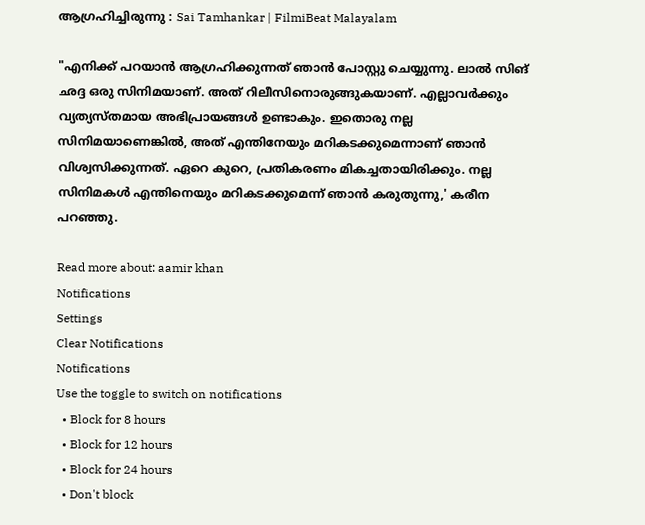ആഗ്രഹിച്ചിരുന്നു : Sai Tamhankar | FilmiBeat Malayalam

"എനിക്ക് പറയാൻ ആഗ്രഹിക്കുന്നത് ഞാൻ പോസ്റ്റു ചെയ്യുന്നു. ലാൽ സിങ് ഛദ്ദ ഒരു സിനിമയാണ്. അത് റിലീസിനൊരുങ്ങുകയാണ്. എല്ലാവർക്കും വ്യത്യസ്തമായ അഭിപ്രായങ്ങൾ ഉണ്ടാകും. ഇതൊരു നല്ല സിനിമയാണെങ്കിൽ, അത് എന്തിനേയും മറികടക്കുമെന്നാണ് ഞാൻ വിശ്വസിക്കുന്നത്. ഏറെ കുറെ, പ്രതികരണം മികച്ചതായിരിക്കും. നല്ല സിനിമകൾ എന്തിനെയും മറികടക്കുമെന്ന് ഞാൻ കരുതുന്നു,' കരീന പറഞ്ഞു.

Read more about: aamir khan
Notifications
Settings
Clear Notifications
Notifications
Use the toggle to switch on notifications
  • Block for 8 hours
  • Block for 12 hours
  • Block for 24 hours
  • Don't block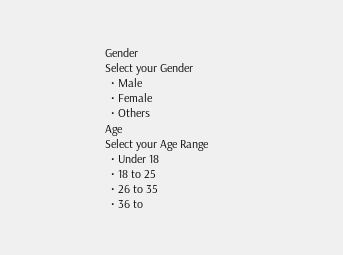Gender
Select your Gender
  • Male
  • Female
  • Others
Age
Select your Age Range
  • Under 18
  • 18 to 25
  • 26 to 35
  • 36 to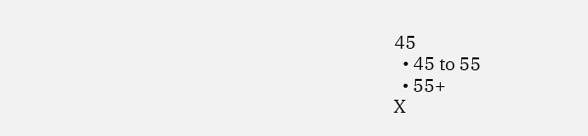45
  • 45 to 55
  • 55+
X